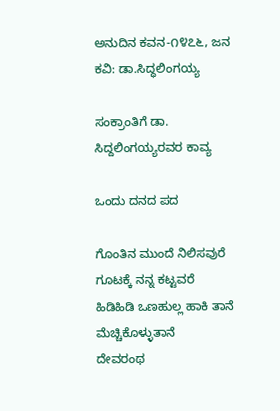ಅನುದಿನ‌ ಕವನ-೧೪೭೬, ಜನ ಕವಿ: ಡಾ.ಸಿದ್ಧಲಿಂಗಯ್ಯ

ಸಂಕ್ರಾಂತಿಗೆ ಡಾ. ಸಿದ್ದಲಿಂಗಯ್ಯರವರ ಕಾವ್ಯ

ಒಂದು ದನದ ಪದ

ಗೊಂತಿನ ಮುಂದೆ ನಿಲಿಸವುರೆ
ಗೂಟಕ್ಕೆ ನನ್ನ ಕಟ್ಟವರೆ
ಹಿಡಿಹಿಡಿ ಒಣಹುಲ್ಲ ಹಾಕಿ ತಾನೆ
ಮೆಚ್ಚಿಕೊಳ್ಳುತಾನೆ
ದೇವರಂಥ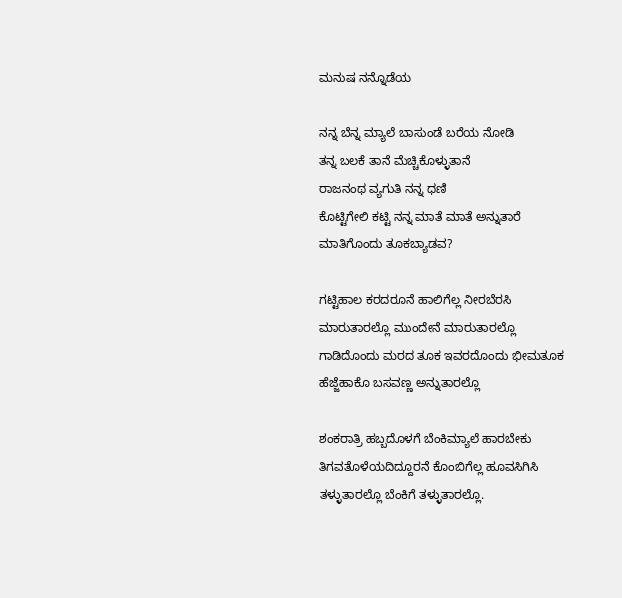ಮನುಷ ನನ್ನೊಡೆಯ

ನನ್ನ ಬೆನ್ನ ಮ್ಯಾಲೆ ಬಾಸುಂಡೆ ಬರೆಯ ನೋಡಿ
ತನ್ನ ಬಲಕೆ ತಾನೆ ಮೆಚ್ಚಿಕೊಳ್ಳುತಾನೆ
ರಾಜನಂಥ ವ್ಯಗುತಿ ನನ್ನ ಧಣಿ
ಕೊಟ್ಟಿಗೇಲಿ ಕಟ್ಟಿ ನನ್ನ ಮಾತೆ ಮಾತೆ ಅನ್ನುತಾರೆ
ಮಾತಿಗೊಂದು ತೂಕಬ್ಯಾಡವ?

ಗಟ್ಟಿಹಾಲ ಕರದರೂನೆ ಹಾಲಿಗೆಲ್ಲ ನೀರಬೆರಸಿ
ಮಾರುತಾರಲ್ಲೊ ಮುಂದೇನೆ ಮಾರುತಾರಲ್ಲೊ
ಗಾಡಿದೊಂದು ಮರದ ತೂಕ ಇವರದೊಂದು ಭೀಮತೂಕ
ಹೆಜ್ಜೆಹಾಕೊ ಬಸವಣ್ಣ ಅನ್ನುತಾರಲ್ಲೊ

ಶಂಕರಾತ್ರಿ ಹಬ್ಬದೊಳಗೆ ಬೆಂಕಿಮ್ಯಾಲೆ ಹಾರಬೇಕು
ತಿಗವತೊಳೆಯದಿದ್ದೂರನೆ ಕೊಂಬಿಗೆಲ್ಲ ಹೂವಸಿಗಿಸಿ
ತಳ್ಳುತಾರಲ್ಲೊ ಬೆಂಕಿಗೆ ತಳ್ಳುತಾರಲ್ಲೊ.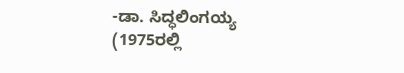-ಡಾ. ಸಿದ್ಧಲಿಂಗಯ್ಯ
(1975ರಲ್ಲಿ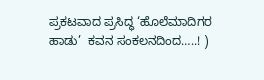ಪ್ರಕಟವಾದ ಪ್ರಸಿದ್ಧ ‘ಹೊಲೆಮಾದಿಗರ ಹಾಡು’  ಕವನ ಸಂಕಲನದಿಂದ…..! )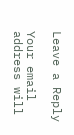Leave a Reply

Your email address will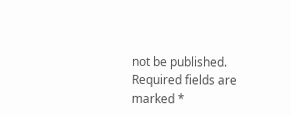not be published. Required fields are marked *